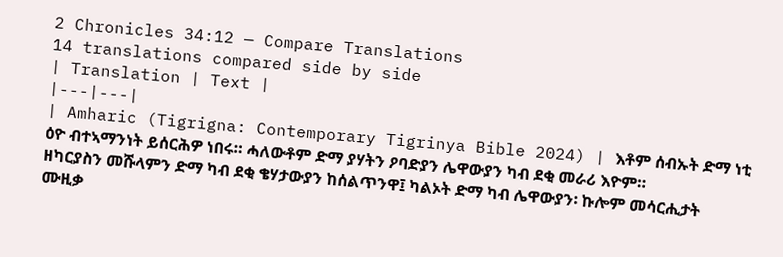2 Chronicles 34:12 — Compare Translations
14 translations compared side by side
| Translation | Text |
|---|---|
| Amharic (Tigrigna: Contemporary Tigrinya Bible 2024) | እቶም ሰብኡት ድማ ነቲ ዕዮ ብተኣማንነት ይሰርሕዎ ነበሩ። ሓለውቶም ድማ ያሃትን ዖባድያን ሌዋውያን ካብ ደቂ መራሪ እዮም። ዘካርያስን መሹላምን ድማ ካብ ደቂ ቄሃታውያን ከሰልጥንዋ፤ ካልኦት ድማ ካብ ሌዋውያን፡ ኩሎም መሳርሒታት ሙዚቃ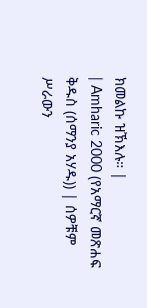ክመልኩ ዝኽእሉ። |
| Amharic 2000 (የአማርኛ መጽሐፍ ቅዱስ (ሰማንያ አሃዱ)) | ሰዎቹም ሥራውን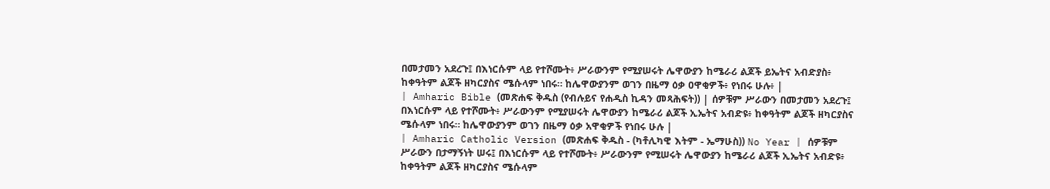በመታመን አደረጉ፤ በእነርሱም ላይ የተሾሙት፥ ሥራውንም የሚያሠሩት ሌዋውያን ከሜራሪ ልጆች ይኤትና አብድያስ፥ ከቀዓትም ልጆች ዘካርያስና ሜሱላም ነበሩ። ከሌዋውያንም ወገን በዜማ ዕቃ ዐዋቂዎች፥ የነበሩ ሁሉ፥ |
| Amharic Bible (መጽሐፍ ቅዱስ (የብሉይና የሐዲስ ኪዳን መጻሕፍት)) | ሰዎቹም ሥራውን በመታመን አደረጉ፤ በእነርሱም ላይ የተሾሙት፥ ሥራውንም የሚያሠሩት ሌዋውያን ከሜራሪ ልጆች ኢኤትና አብድዩ፥ ከቀዓትም ልጆች ዘካርያስና ሜሱላም ነበሩ። ከሌዋውያንም ወገን በዜማ ዕቃ አዋቂዎች የነበሩ ሁሉ |
| Amharic Catholic Version (መጽሐፍ ቅዱስ - (ካቶሊካዊ እትም - ኤማሁስ)) No Year | ሰዎቹም ሥራውን በታማኝነት ሠሩ፤ በእነርሱም ላይ የተሾሙት፥ ሥራውንም የሚሠሩት ሌዋውያን ከሜራሪ ልጆች ኢኤትና አብድዩ፥ ከቀዓትም ልጆች ዘካርያስና ሜሱላም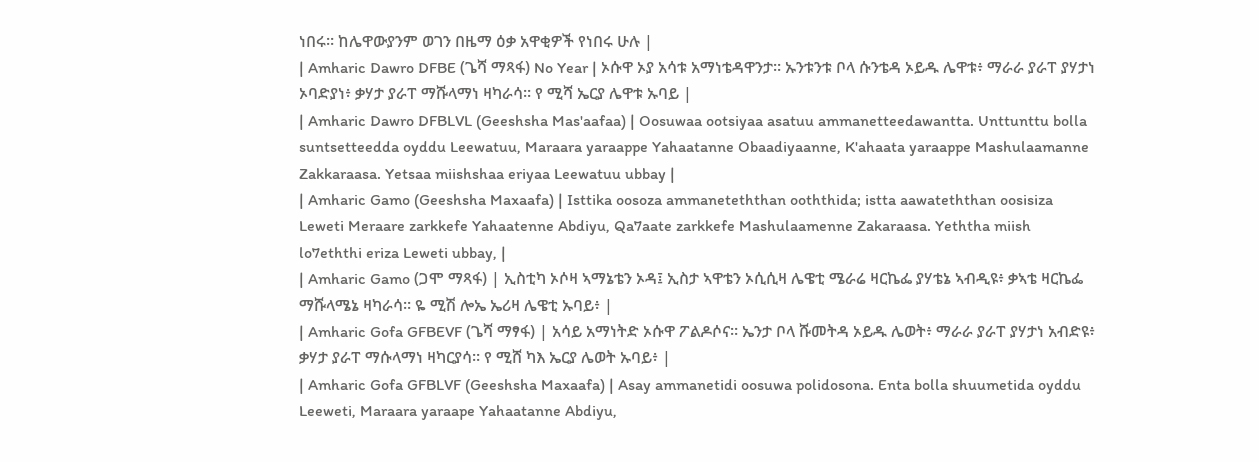ነበሩ። ከሌዋውያንም ወገን በዜማ ዕቃ አዋቂዎች የነበሩ ሁሉ |
| Amharic Dawro DFBE (ጌሻ ማጻፋ) No Year | ኦሱዋ ኦያ አሳቱ አማነቴዳዋንታ። ኡንቱንቱ ቦላ ሱንቴዳ ኦይዱ ሌዋቱ፥ ማራራ ያራፐ ያሃታነ ኦባድያነ፥ ቃሃታ ያራፐ ማሹላማነ ዛካራሳ። የ ሚሻ ኤርያ ሌዋቱ ኡባይ |
| Amharic Dawro DFBLVL (Geeshsha Mas'aafaa) | Oosuwaa ootsiyaa asatuu ammanetteedawantta. Unttunttu bolla suntsetteedda oyddu Leewatuu, Maraara yaraappe Yahaatanne Obaadiyaanne, K'ahaata yaraappe Mashulaamanne Zakkaraasa. Yetsaa miishshaa eriyaa Leewatuu ubbay |
| Amharic Gamo (Geeshsha Maxaafa) | Isttika oosoza ammaneteththan ooththida; istta aawateththan oosisiza Leweti Meraare zarkkefe Yahaatenne Abdiyu, Qa7aate zarkkefe Mashulaamenne Zakaraasa. Yeththa miish lo7eththi eriza Leweti ubbay, |
| Amharic Gamo (ጋሞ ማጻፋ) | ኢስቲካ ኦሶዛ ኣማኔቴን ኦዳ፤ ኢስታ ኣዋቴን ኦሲሲዛ ሌዌቲ ሜራሬ ዛርኬፌ ያሃቴኔ ኣብዲዩ፥ ቃኣቴ ዛርኬፌ ማሹላሜኔ ዛካራሳ። ዬ ሚሽ ሎኤ ኤሪዛ ሌዌቲ ኡባይ፥ |
| Amharic Gofa GFBEVF (ጌሻ ማፃፋ) | አሳይ አማነትድ ኦሱዋ ፖልዶሶና። ኤንታ ቦላ ሹመትዳ ኦይዱ ሌወት፥ ማራራ ያራፐ ያሃታነ አብድዩ፥ ቃሃታ ያራፐ ማሱላማነ ዛካርያሳ። የ ሚሸ ካእ ኤርያ ሌወት ኡባይ፥ |
| Amharic Gofa GFBLVF (Geeshsha Maxaafa) | Asay ammanetidi oosuwa polidosona. Enta bolla shuumetida oyddu Leeweti, Maraara yaraape Yahaatanne Abdiyu,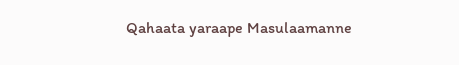Qahaata yaraape Masulaamanne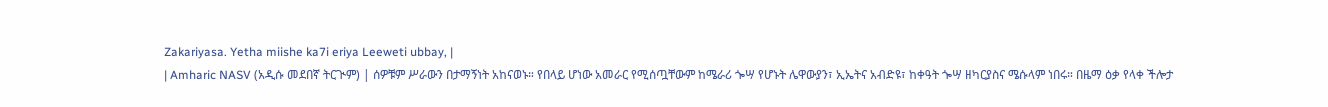Zakariyasa. Yetha miishe ka7i eriya Leeweti ubbay, |
| Amharic NASV (አዲሱ መደበኛ ትርጒም) | ሰዎቹም ሥራውን በታማኝነት አከናወኑ። የበላይ ሆነው አመራር የሚሰጧቸውም ከሜራሪ ጐሣ የሆኑት ሌዋውያን፣ ኢኤትና አብድዩ፣ ከቀዓት ጐሣ ዘካርያስና ሜሱላም ነበሩ። በዜማ ዕቃ የላቀ ችሎታ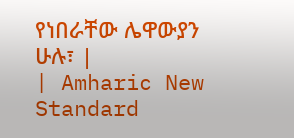የነበራቸው ሌዋውያን ሁሉ፣ |
| Amharic New Standard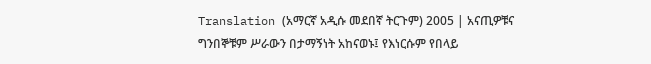Translation (አማርኛ አዲሱ መደበኛ ትርጉም) 2005 | አናጢዎቹና ግንበኞቹም ሥራውን በታማኝነት አከናወኑ፤ የእነርሱም የበላይ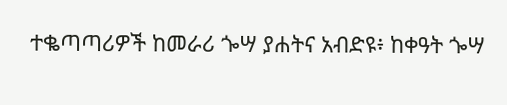ተቈጣጣሪዎች ከመራሪ ጐሣ ያሐትና አብድዩ፥ ከቀዓት ጐሣ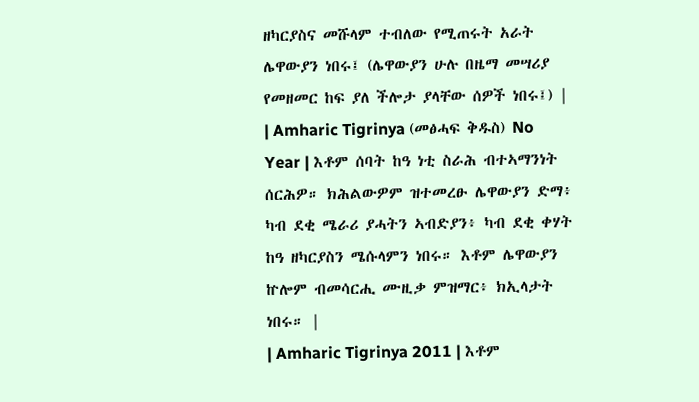ዘካርያስና መሹላም ተብለው የሚጠሩት አራት ሌዋውያን ነበሩ፤ (ሌዋውያን ሁሉ በዜማ መሣሪያ የመዘመር ከፍ ያለ ችሎታ ያላቸው ሰዎች ነበሩ፤) |
| Amharic Tigrinya (መፅሓፍ ቅዱስ) No Year | እቶም ሰባት ከዓ ነቲ ስራሕ ብተኣማንነት ሰርሕዎ። ክሕልውዎም ዝተመረፁ ሌዋውያን ድማ፥ ካብ ደቂ ሜራሪ ያሓትን ኣብድያን፥ ካብ ደቂ ቀሃት ከዓ ዘካርያስን ሜሱላምን ነበሩ። እቶም ሌዋውያን ኵሎም ብመሳርሒ ሙዚቃ ምዝማር፥ ክኢላታት ነበሩ። |
| Amharic Tigrinya 2011 | እቶም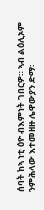ሰባት ከኣ ነቲ ዕዮ ብእምነት ገበርዎ። ኣብ ልዕሊኦም ንምሕላው እተመዘዙ ሌዋውያን ድማ፡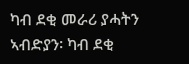ካብ ደቂ መራሪ ያሓትን ኣብድያን፡ ካብ ደቂ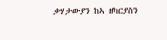ቃሃታውያን ከኣ ዘካርያስን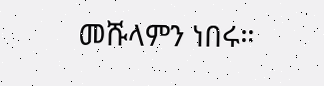መሹላምን ነበሩ።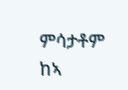ምሳታቶም ከኣ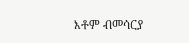እቶም ብመሳርያ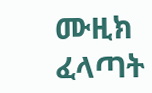ሙዚክ ፈላጣት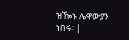ዝዀኑ ሌዋውያን ነበሩ፡ |